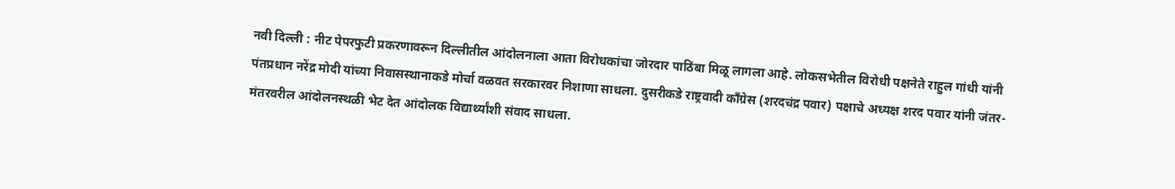नवी दिल्ली : नीट पेपरफुटी प्रकरणावरून दिल्लीतील आंदोलनाला आता विरोधकांचा जोरदार पाठिंबा मिळू लागला आहे. लोकसभेतील विरोधी पक्षनेते राहुल गांधी यांनी पंतप्रधान नरेंद्र मोदी यांच्या निवासस्थानाकडे मोर्चा वळवत सरकारवर निशाणा साधला. दुसरीकडे राष्ट्रवादी काँग्रेस (शरदचंद्र पवार) पक्षाचे अध्यक्ष शरद पवार यांनी जंतर-मंतरवरील आंदोलनस्थळी भेट देत आंदोलक विद्यार्थ्यांशी संवाद साधला.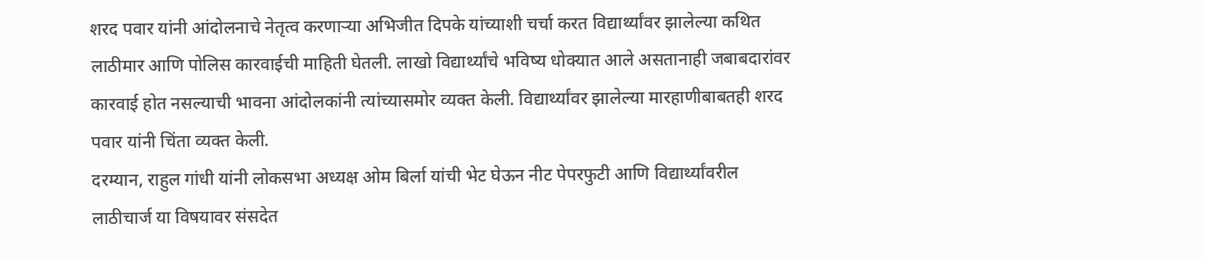शरद पवार यांनी आंदोलनाचे नेतृत्व करणाऱ्या अभिजीत दिपके यांच्याशी चर्चा करत विद्यार्थ्यांवर झालेल्या कथित लाठीमार आणि पोलिस कारवाईची माहिती घेतली. लाखो विद्यार्थ्यांचे भविष्य धोक्यात आले असतानाही जबाबदारांवर कारवाई होत नसल्याची भावना आंदोलकांनी त्यांच्यासमोर व्यक्त केली. विद्यार्थ्यांवर झालेल्या मारहाणीबाबतही शरद पवार यांनी चिंता व्यक्त केली.
दरम्यान, राहुल गांधी यांनी लोकसभा अध्यक्ष ओम बिर्ला यांची भेट घेऊन नीट पेपरफुटी आणि विद्यार्थ्यांवरील लाठीचार्ज या विषयावर संसदेत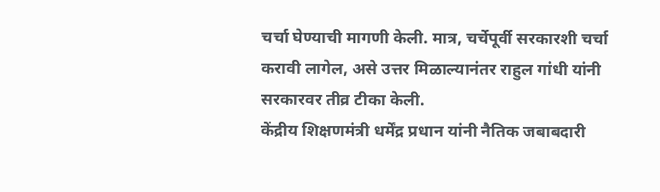चर्चा घेण्याची मागणी केली. मात्र, चर्चेपूर्वी सरकारशी चर्चा करावी लागेल, असे उत्तर मिळाल्यानंतर राहुल गांधी यांनी सरकारवर तीव्र टीका केली.
केंद्रीय शिक्षणमंत्री धर्मेंद्र प्रधान यांनी नैतिक जबाबदारी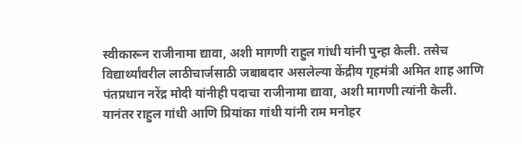स्वीकारून राजीनामा द्यावा, अशी मागणी राहुल गांधी यांनी पुन्हा केली. तसेच विद्यार्थ्यांवरील लाठीचार्जसाठी जबाबदार असलेल्या केंद्रीय गृहमंत्री अमित शाह आणि पंतप्रधान नरेंद्र मोदी यांनीही पदाचा राजीनामा द्यावा, अशी मागणी त्यांनी केली.
यानंतर राहुल गांधी आणि प्रियांका गांधी यांनी राम मनोहर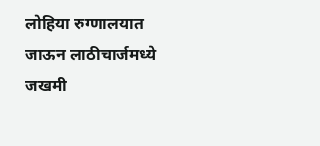लोहिया रुग्णालयात जाऊन लाठीचार्जमध्ये जखमी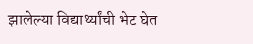झालेल्या विद्यार्थ्यांची भेट घेत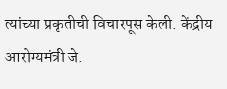त्यांच्या प्रकृतीची विचारपूस केली. केंद्रीय आरोग्यमंत्री जे.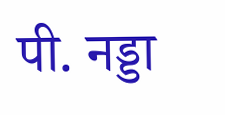पी. नड्डा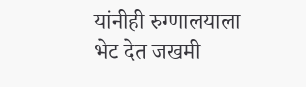यांनीही रुग्णालयाला भेट देत जखमी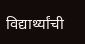विद्यार्थ्यांची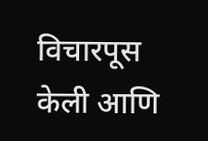विचारपूस केली आणि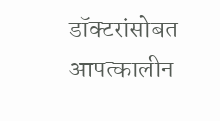डॉक्टरांसोबत आपत्कालीन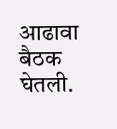आढावा बैठक घेतली.